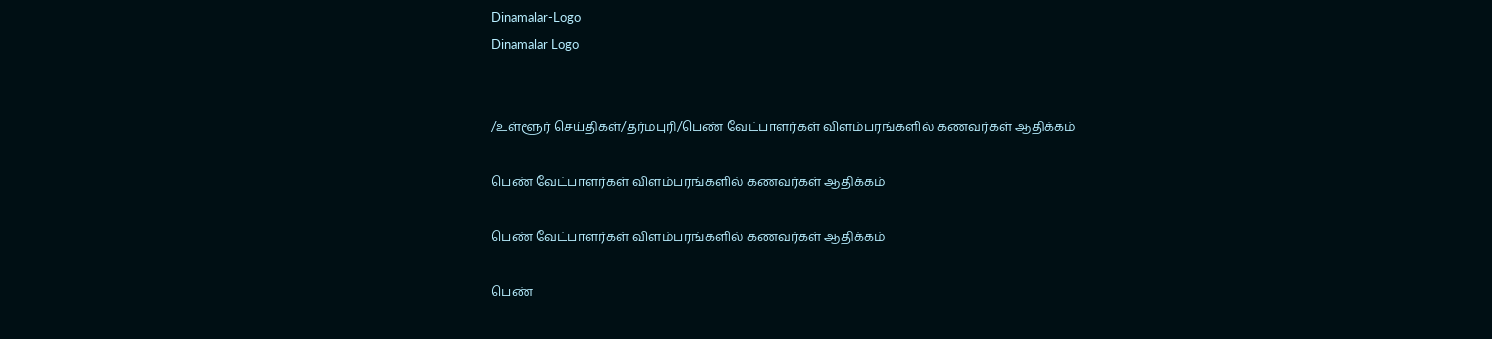Dinamalar-Logo
Dinamalar Logo


/உள்ளூர் செய்திகள்/தர்மபுரி/பெண் வேட்பாளர்கள் விளம்பரங்களில் கணவர்கள் ஆதிக்கம்

பெண் வேட்பாளர்கள் விளம்பரங்களில் கணவர்கள் ஆதிக்கம்

பெண் வேட்பாளர்கள் விளம்பரங்களில் கணவர்கள் ஆதிக்கம்

பெண்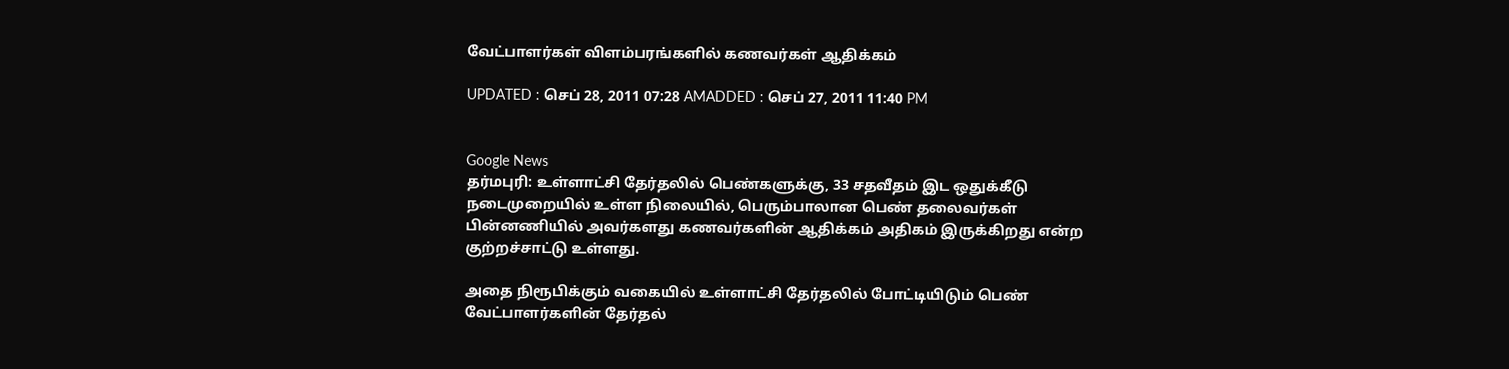வேட்பாளர்கள் விளம்பரங்களில் கணவர்கள் ஆதிக்கம்

UPDATED : செப் 28, 2011 07:28 AMADDED : செப் 27, 2011 11:40 PM


Google News
தர்மபுரி: உள்ளாட்சி தேர்தலில் பெண்களுக்கு, 33 சதவீதம் இட ஒதுக்கீடு நடைமுறையில் உள்ள நிலையில், பெரும்பாலான பெண் தலைவர்கள் பின்னணியில் அவர்களது கணவர்களின் ஆதிக்கம் அதிகம் இருக்கிறது என்ற குற்றச்சாட்டு உள்ளது.

அதை நிரூபிக்கும் வகையில் உள்ளாட்சி தேர்தலில் போட்டியிடும் பெண் வேட்பாளர்களின் தேர்தல்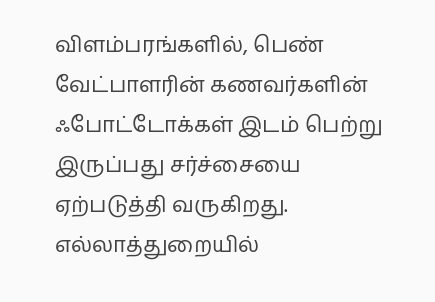விளம்பரங்களில், பெண் வேட்பாளரின் கணவர்களின் ஃபோட்டோக்கள் இடம் பெற்று இருப்பது சர்ச்சையை ஏற்படுத்தி வருகிறது. எல்லாத்துறையில்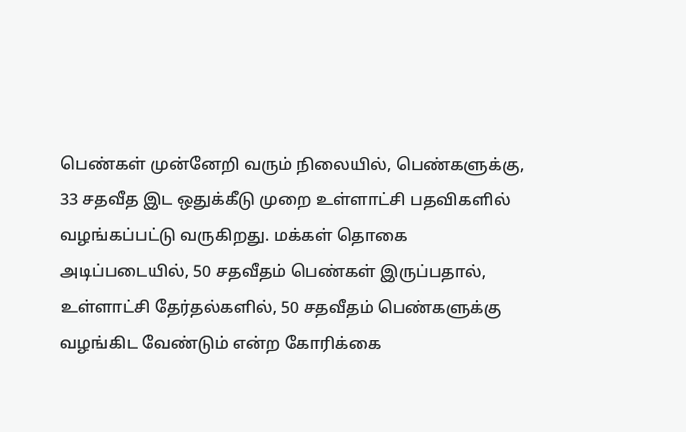பெண்கள் முன்னேறி வரும் நிலையில், பெண்களுக்கு, 33 சதவீத இட ஒதுக்கீடு முறை உள்ளாட்சி பதவிகளில் வழங்கப்பட்டு வருகிறது. மக்கள் தொகை அடிப்படையில், 50 சதவீதம் பெண்கள் இருப்பதால், உள்ளாட்சி தேர்தல்களில், 50 சதவீதம் பெண்களுக்கு வழங்கிட வேண்டும் என்ற கோரிக்கை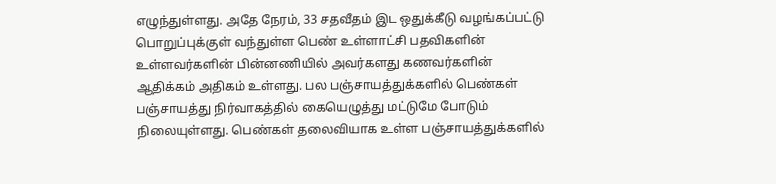எழுந்துள்ளது. அதே நேரம், 33 சதவீதம் இட ஒதுக்கீடு வழங்கப்பட்டு பொறுப்புக்குள் வந்துள்ள பெண் உள்ளாட்சி பதவிகளின் உள்ளவர்களின் பின்னணியில் அவர்களது கணவர்களின் ஆதிக்கம் அதிகம் உள்ளது. பல பஞ்சாயத்துக்களில் பெண்கள் பஞ்சாயத்து நிர்வாகத்தில் கையெழுத்து மட்டுமே போடும் நிலையுள்ளது. பெண்கள் தலைவியாக உள்ள பஞ்சாயத்துக்களில்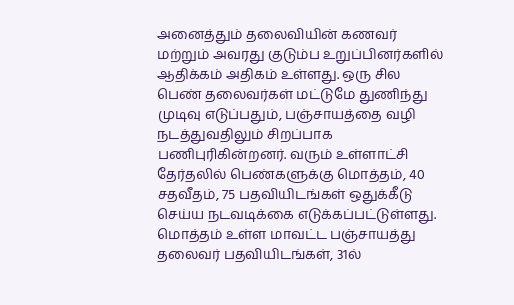அனைத்தும் தலைவியின் கணவர் மற்றும் அவரது குடும்ப உறுப்பினர்களில் ஆதிக்கம் அதிகம் உள்ளது. ஒரு சில பெண் தலைவர்கள் மட்டுமே துணிந்து முடிவு எடுப்பதும், பஞ்சாயத்தை வழி நடத்துவதிலும் சிறப்பாக பணிபுரிகின்றனர். வரும் உள்ளாட்சி தேர்தலில் பெண்களுக்கு மொத்தம், 40 சதவீதம், 75 பதவியிடங்கள் ஒதுக்கீடு செய்ய நடவடிக்கை எடுக்கப்பட்டுள்ளது. மொத்தம் உள்ள மாவட்ட பஞ்சாயத்து தலைவர் பதவியிடங்கள், 31ல்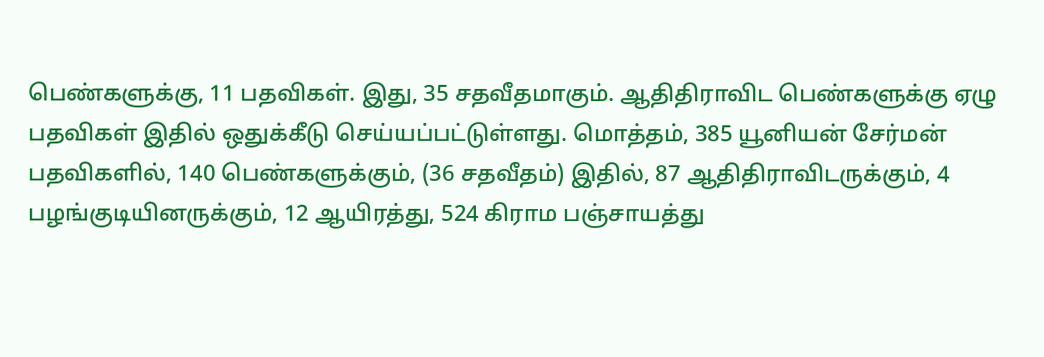பெண்களுக்கு, 11 பதவிகள். இது, 35 சதவீதமாகும். ஆதிதிராவிட பெண்களுக்கு ஏழு பதவிகள் இதில் ஒதுக்கீடு செய்யப்பட்டுள்ளது. மொத்தம், 385 யூனியன் சேர்மன் பதவிகளில், 140 பெண்களுக்கும், (36 சதவீதம்) இதில், 87 ஆதிதிராவிடருக்கும், 4 பழங்குடியினருக்கும், 12 ஆயிரத்து, 524 கிராம பஞ்சாயத்து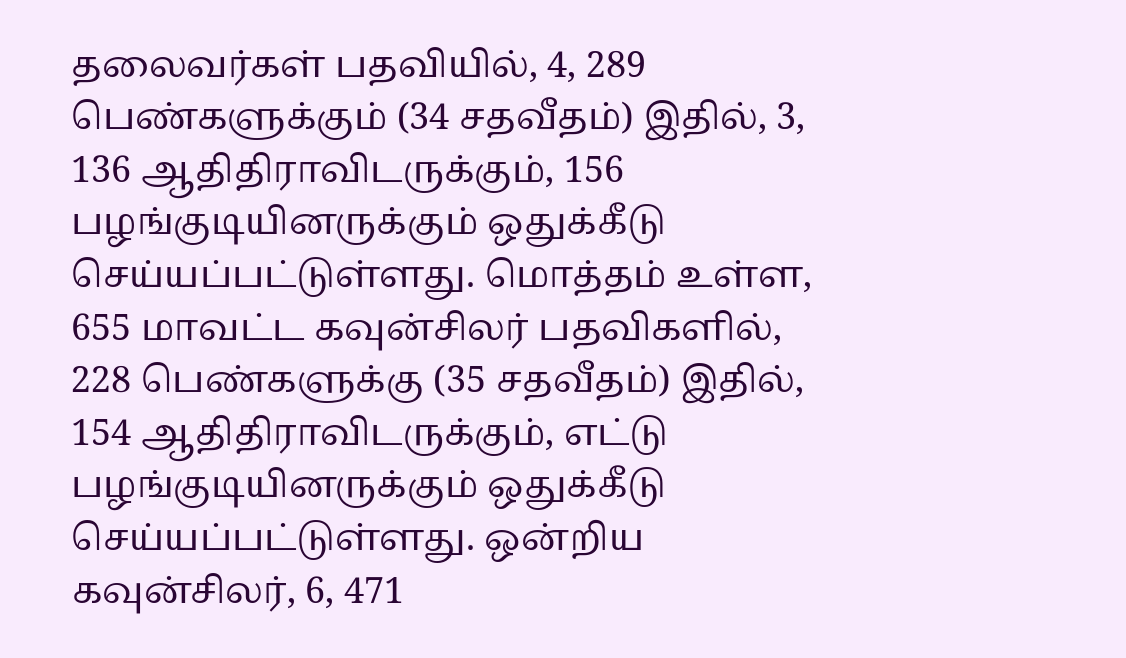தலைவர்கள் பதவியில், 4, 289 பெண்களுக்கும் (34 சதவீதம்) இதில், 3, 136 ஆதிதிராவிடருக்கும், 156 பழங்குடியினருக்கும் ஒதுக்கீடு செய்யப்பட்டுள்ளது. மொத்தம் உள்ள, 655 மாவட்ட கவுன்சிலர் பதவிகளில், 228 பெண்களுக்கு (35 சதவீதம்) இதில், 154 ஆதிதிராவிடருக்கும், எட்டு பழங்குடியினருக்கும் ஒதுக்கீடு செய்யப்பட்டுள்ளது. ஒன்றிய கவுன்சிலர், 6, 471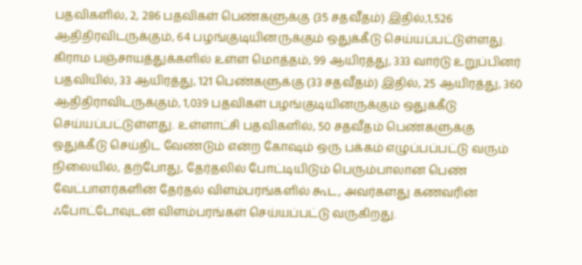பதவிகளில், 2, 286 பதவிகள் பெண்களுக்கு (35 சதவீதம்) இதில்,1,526 ஆதிதிரவிடருக்கும், 64 பழங்குடியினருக்கும் ஒதுக்கீடு செய்யப்பட்டுள்ளது. கிராம பஞ்சாயத்துக்களில் உள்ள மொத்தம், 99 ஆயிரத்து, 333 வார்டு உறுப்பினர் பதவியில், 33 ஆயிரத்து, 121 பெண்களுக்கு (33 சதவீதம்) இதில், 25 ஆயிரத்து, 360 ஆதிதிராவிடருக்கும், 1,039 பதவிகள் பழங்குடியினருக்கும் ஒதுக்கீடு செய்யப்பட்டுள்ளது. உள்ளாட்சி பதவிகளில், 50 சதவீதம் பெண்களுக்கு ஒதுக்கீடு செய்திட வேண்டும் என்ற கோஷம் ஒரு பக்கம் எழுப்பப்பட்டு வரும் நிலையில், தற்போது, தேர்தலில் போட்டியிடும் பெரும்பாலான பெண் வேட்பாளர்களின் தேர்தல் விளம்பரங்களில் கூட, அவர்களது கணவரின் ஃபோட்டோவுடன் விளம்பரங்கள் செய்யப்பட்டு வருகிறது.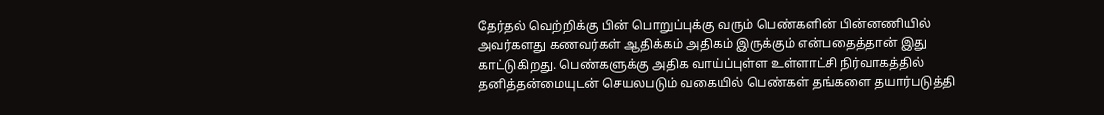தேர்தல் வெற்றிக்கு பின் பொறுப்புக்கு வரும் பெண்களின் பின்னணியில் அவர்களது கணவர்கள் ஆதிக்கம் அதிகம் இருக்கும் என்பதைத்தான் இது காட்டுகிறது. பெண்களுக்கு அதிக வாய்ப்புள்ள உள்ளாட்சி நிர்வாகத்தில் தனித்தன்மையுடன் செயலபடும் வகையில் பெண்கள் தங்களை தயார்படுத்தி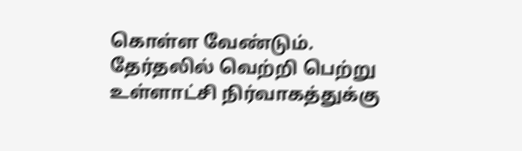கொள்ள வேண்டும். தேர்தலில் வெற்றி பெற்று உள்ளாட்சி நிர்வாகத்துக்கு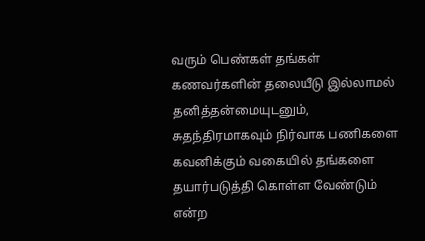வரும் பெண்கள் தங்கள் கணவர்களின் தலையீடு இல்லாமல் தனித்தன்மையுடனும், சுதந்திரமாகவும் நிர்வாக பணிகளை கவனிக்கும் வகையில் தங்களை தயார்படுத்தி கொள்ள வேண்டும் என்ற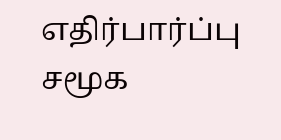எதிர்பார்ப்பு சமூக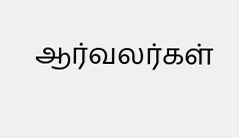ஆர்வலர்கள்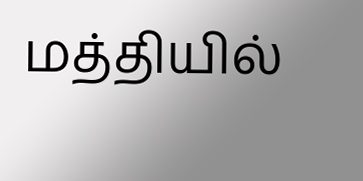மத்தியில்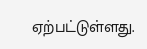ஏற்பட்டுள்ளது.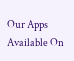Our Apps Available On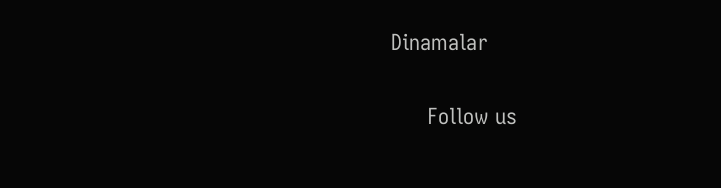Dinamalar

      Follow us